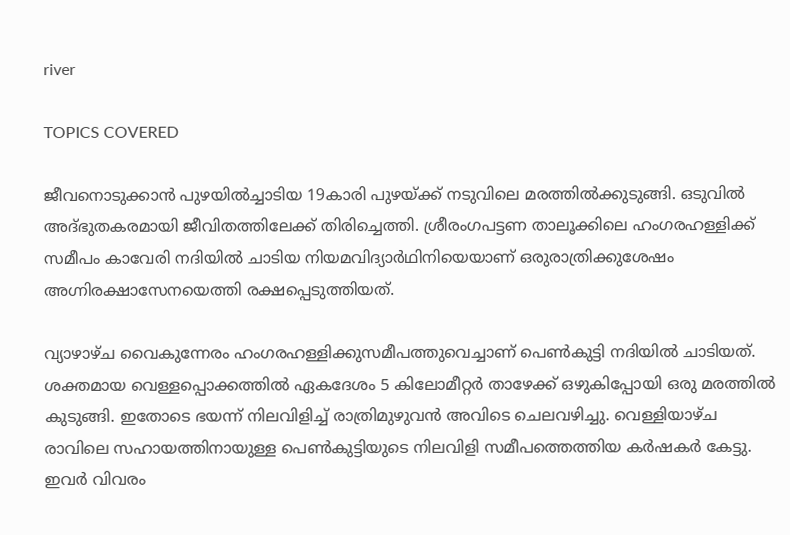river

TOPICS COVERED

ജീവനൊടുക്കാൻ പുഴയിൽച്ചാടിയ 19കാരി പുഴയ്ക്ക് നടുവിലെ മരത്തിൽക്കുടുങ്ങി. ഒടുവില്‍ അദ്ഭുതകരമായി ജീവിതത്തിലേക്ക് തിരിച്ചെത്തി. ശ്രീരംഗപട്ടണ താലൂക്കിലെ ഹംഗരഹള്ളിക്ക് സമീപം കാവേരി നദിയില്‍ ചാടിയ നിയമവിദ്യാർഥിനിയെയാണ് ഒരുരാത്രിക്കുശേഷം അഗ്നിരക്ഷാസേനയെത്തി രക്ഷപ്പെടുത്തിയത്.

വ്യാഴാഴ്ച വൈകുന്നേരം ഹംഗരഹള്ളിക്കുസമീപത്തുവെച്ചാണ് പെണ്‍കുട്ടി നദിയിൽ ചാടിയത്. ശക്തമായ വെള്ളപ്പൊക്കത്തിൽ ഏകദേശം 5 കിലോമീറ്റർ താഴേക്ക് ഒഴുകിപ്പോയി ഒരു മരത്തിൽ കുടുങ്ങി. ഇതോടെ ഭയന്ന് നിലവിളിച്ച് രാത്രിമുഴുവൻ അവിടെ ചെലവഴിച്ചു. വെള്ളിയാഴ്ച രാവിലെ സഹായത്തിനായുള്ള പെണ്‍കുട്ടിയുടെ നിലവിളി സമീപത്തെത്തിയ കർഷകര്‍ കേട്ടു. ഇവർ വിവരം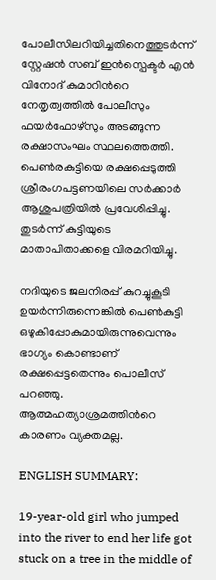പോലീസിലറിയിച്ചതിനെത്തുടര്‍ന്ന് സ്റ്റേഷൻ സബ് ഇൻസ്പെക്ടർ എൻ വിനോദ് കുമാറിന്‍റെ നേതൃത്വത്തിൽ പോലീസും ഫയർഫോഴ്സും അടങ്ങുന്ന രക്ഷാസംഘം സ്ഥലത്തെത്തി. പെണ്‍രകുട്ടിയെ രക്ഷപ്പെടുത്തി ശ്രീരംഗപട്ടണയിലെ സർക്കാർ ആശുപത്രിയിൽ പ്രവേശിപ്പിച്ചു. തുടര്‍ന്ന് കുട്ടിയുടെ മാതാപിതാക്കളെ വിരമറിയിച്ചു.

നദിയുടെ ജലനിരപ്പ് കുറച്ചുകൂടി ഉയര്‍ന്നിരുന്നെങ്കില്‍ പെണ്‍കുട്ടി ഒഴുകിപ്പോകുമായിരുന്നുവെന്നും  ഭാഗ്യം കൊണ്ടാണ് രക്ഷപ്പെട്ടതെന്നും പൊലീസ് പറഞ്ഞു. ആത്മഹത്യാശ്രമത്തിന്‍റെ കാരണം വ്യക്തമല്ല.

ENGLISH SUMMARY:

19-year-old girl who jumped into the river to end her life got stuck on a tree in the middle of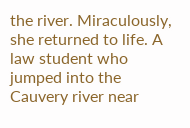the river. Miraculously, she returned to life. A law student who jumped into the Cauvery river near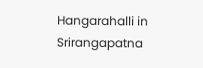Hangarahalli in Srirangapatna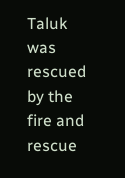Taluk was rescued by the fire and rescue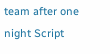team after one night Script